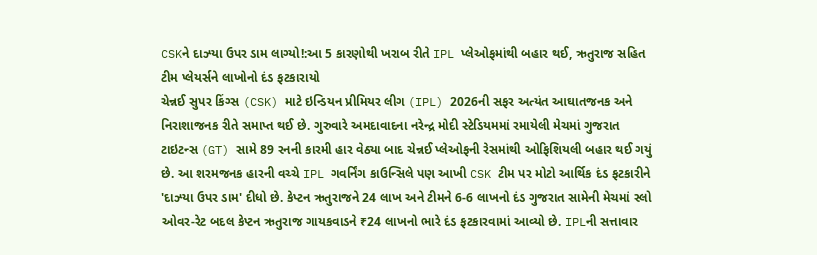CSKને દાઝ્યા ઉપર ડામ લાગ્યો!:આ 5 કારણોથી ખરાબ રીતે IPL પ્લેઓફમાંથી બહાર થઈ, ઋતુરાજ સહિત ટીમ પ્લેયર્સને લાખોનો દંડ ફટકારાયો
ચેન્નઈ સુપર કિંગ્સ (CSK) માટે ઇન્ડિયન પ્રીમિયર લીગ (IPL) 2026ની સફર અત્યંત આઘાતજનક અને નિરાશાજનક રીતે સમાપ્ત થઈ છે. ગુરુવારે અમદાવાદના નરેન્દ્ર મોદી સ્ટેડિયમમાં રમાયેલી મેચમાં ગુજરાત ટાઇટન્સ (GT) સામે 89 રનની કારમી હાર વેઠ્યા બાદ ચેન્નઈ પ્લેઓફની રેસમાંથી ઓફિશિયલી બહાર થઈ ગયું છે. આ શરમજનક હારની વચ્ચે IPL ગવર્નિંગ કાઉન્સિલે પણ આખી CSK ટીમ પર મોટો આર્થિક દંડ ફટકારીને 'દાઝ્યા ઉપર ડામ' દીધો છે. કેપ્ટન ઋતુરાજને 24 લાખ અને ટીમને 6-6 લાખનો દંડ ગુજરાત સામેની મેચમાં સ્લો ઓવર-રેટ બદલ કેપ્ટન ઋતુરાજ ગાયકવાડને ₹24 લાખનો ભારે દંડ ફટકારવામાં આવ્યો છે. IPLની સત્તાવાર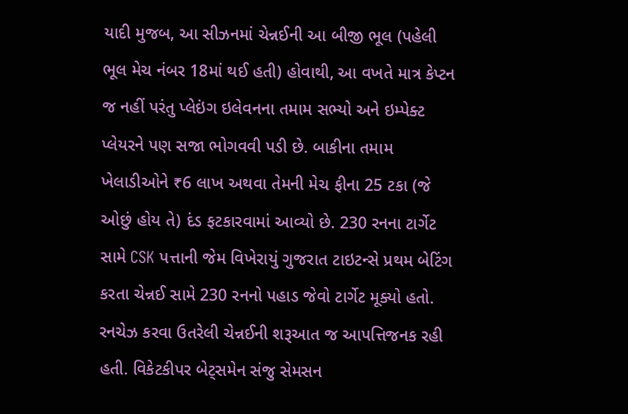યાદી મુજબ, આ સીઝનમાં ચેન્નઈની આ બીજી ભૂલ (પહેલી ભૂલ મેચ નંબર 18માં થઈ હતી) હોવાથી, આ વખતે માત્ર કેપ્ટન જ નહીં પરંતુ પ્લેઇંગ ઇલેવનના તમામ સભ્યો અને ઇમ્પેક્ટ પ્લેયરને પણ સજા ભોગવવી પડી છે. બાકીના તમામ ખેલાડીઓને ₹6 લાખ અથવા તેમની મેચ ફીના 25 ટકા (જે ઓછું હોય તે) દંડ ફટકારવામાં આવ્યો છે. 230 રનના ટાર્ગેટ સામે CSK પત્તાની જેમ વિખેરાયું ગુજરાત ટાઇટન્સે પ્રથમ બેટિંગ કરતા ચેન્નઈ સામે 230 રનનો પહાડ જેવો ટાર્ગેટ મૂક્યો હતો. રનચેઝ કરવા ઉતરેલી ચેન્નઈની શરૂઆત જ આપત્તિજનક રહી હતી. વિકેટકીપર બેટ્સમેન સંજુ સેમસન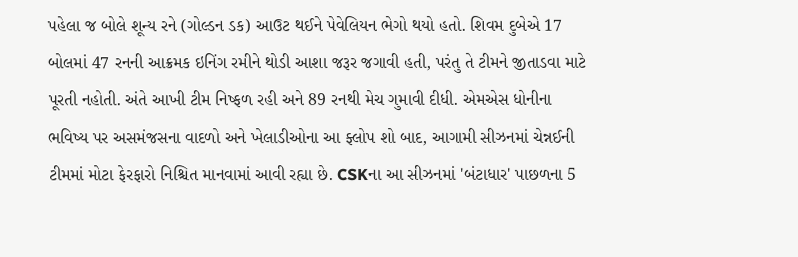પહેલા જ બોલે શૂન્ય રને (ગોલ્ડન ડક) આઉટ થઈને પેવેલિયન ભેગો થયો હતો. શિવમ દુબેએ 17 બોલમાં 47 રનની આક્રમક ઇનિંગ રમીને થોડી આશા જરૂર જગાવી હતી, પરંતુ તે ટીમને જીતાડવા માટે પૂરતી નહોતી. અંતે આખી ટીમ નિષ્ફળ રહી અને 89 રનથી મેચ ગુમાવી દીધી. એમએસ ધોનીના ભવિષ્ય પર અસમંજસના વાદળો અને ખેલાડીઓના આ ફ્લોપ શો બાદ, આગામી સીઝનમાં ચેન્નઈની ટીમમાં મોટા ફેરફારો નિશ્ચિત માનવામાં આવી રહ્યા છે. CSKના આ સીઝનમાં 'બંટાધાર' પાછળના 5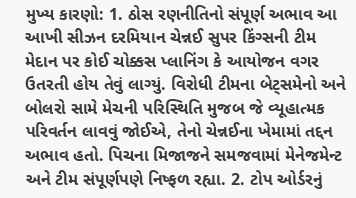મુખ્ય કારણો: 1. ઠોસ રણનીતિનો સંપૂર્ણ અભાવ આ આખી સીઝન દરમિયાન ચેન્નઈ સુપર કિંગ્સની ટીમ મેદાન પર કોઈ ચોક્કસ પ્લાનિંગ કે આયોજન વગર ઉતરતી હોય તેવું લાગ્યું. વિરોધી ટીમના બેટ્સમેનો અને બોલરો સામે મેચની પરિસ્થિતિ મુજબ જે વ્યૂહાત્મક પરિવર્તન લાવવું જોઈએ, તેનો ચેન્નઈના ખેમામાં તદ્દન અભાવ હતો. પિચના મિજાજને સમજવામાં મેનેજમેન્ટ અને ટીમ સંપૂર્ણપણે નિષ્ફળ રહ્યા. 2. ટોપ ઓર્ડરનું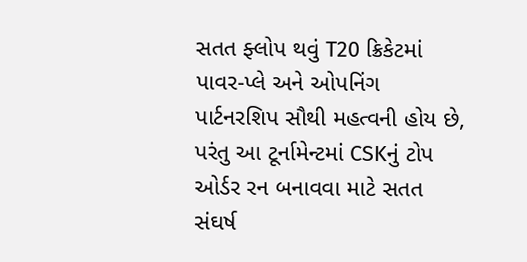સતત ફ્લોપ થવું T20 ક્રિકેટમાં પાવર-પ્લે અને ઓપનિંગ પાર્ટનરશિપ સૌથી મહત્વની હોય છે, પરંતુ આ ટૂર્નામેન્ટમાં CSKનું ટોપ ઓર્ડર રન બનાવવા માટે સતત સંઘર્ષ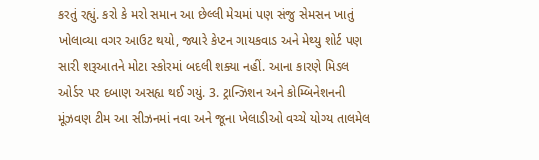કરતું રહ્યું. કરો કે મરો સમાન આ છેલ્લી મેચમાં પણ સંજુ સેમસન ખાતું ખોલાવ્યા વગર આઉટ થયો, જ્યારે કેપ્ટન ગાયકવાડ અને મેથ્યુ શોર્ટ પણ સારી શરૂઆતને મોટા સ્કોરમાં બદલી શક્યા નહીં. આના કારણે મિડલ ઓર્ડર પર દબાણ અસહ્ય થઈ ગયું. 3. ટ્રાન્ઝિશન અને કોમ્બિનેશનની મૂંઝવણ ટીમ આ સીઝનમાં નવા અને જૂના ખેલાડીઓ વચ્ચે યોગ્ય તાલમેલ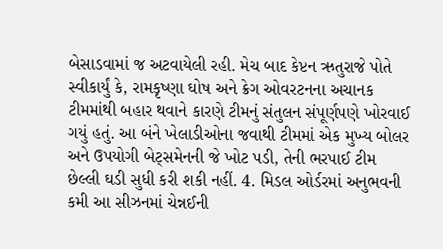બેસાડવામાં જ અટવાયેલી રહી. મેચ બાદ કેપ્ટન ઋતુરાજે પોતે સ્વીકાર્યું કે, રામકૃષ્ણા ઘોષ અને ક્રેગ ઓવરટનના અચાનક ટીમમાંથી બહાર થવાને કારણે ટીમનું સંતુલન સંપૂર્ણપણે ખોરવાઈ ગયું હતું. આ બંને ખેલાડીઓના જવાથી ટીમમાં એક મુખ્ય બોલર અને ઉપયોગી બેટ્સમેનની જે ખોટ પડી, તેની ભરપાઈ ટીમ છેલ્લી ઘડી સુધી કરી શકી નહીં. 4. મિડલ ઓર્ડરમાં અનુભવની કમી આ સીઝનમાં ચેન્નઈની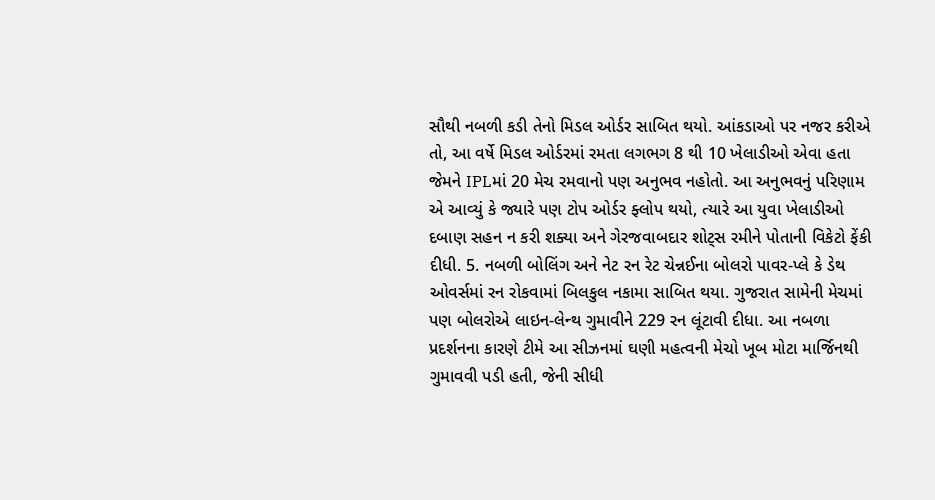સૌથી નબળી કડી તેનો મિડલ ઓર્ડર સાબિત થયો. આંકડાઓ પર નજર કરીએ તો, આ વર્ષે મિડલ ઓર્ડરમાં રમતા લગભગ 8 થી 10 ખેલાડીઓ એવા હતા જેમને IPLમાં 20 મેચ રમવાનો પણ અનુભવ નહોતો. આ અનુભવનું પરિણામ એ આવ્યું કે જ્યારે પણ ટોપ ઓર્ડર ફ્લોપ થયો, ત્યારે આ યુવા ખેલાડીઓ દબાણ સહન ન કરી શક્યા અને ગેરજવાબદાર શોટ્સ રમીને પોતાની વિકેટો ફેંકી દીધી. 5. નબળી બોલિંગ અને નેટ રન રેટ ચેન્નઈના બોલરો પાવર-પ્લે કે ડેથ ઓવર્સમાં રન રોકવામાં બિલકુલ નકામા સાબિત થયા. ગુજરાત સામેની મેચમાં પણ બોલરોએ લાઇન-લેન્થ ગુમાવીને 229 રન લૂંટાવી દીધા. આ નબળા પ્રદર્શનના કારણે ટીમે આ સીઝનમાં ઘણી મહત્વની મેચો ખૂબ મોટા માર્જિનથી ગુમાવવી પડી હતી, જેની સીધી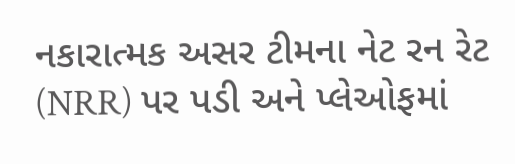નકારાત્મક અસર ટીમના નેટ રન રેટ (NRR) પર પડી અને પ્લેઓફમાં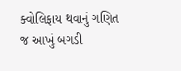ક્વોલિફાય થવાનું ગણિત જ આખું બગડી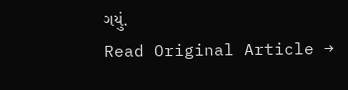ગયું.
Read Original Article →